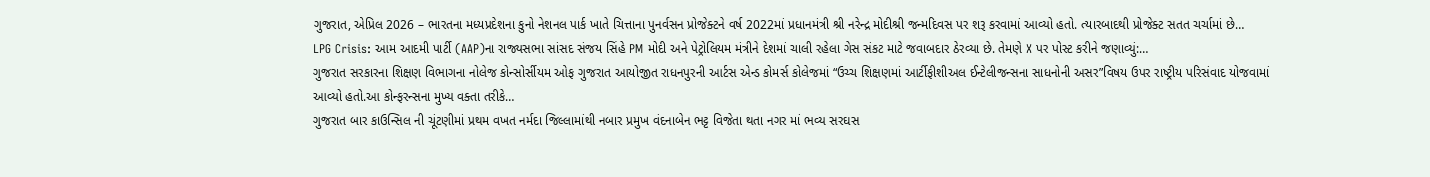ગુજરાત, એપ્રિલ 2026 – ભારતના મધ્યપ્રદેશના કુનો નેશનલ પાર્ક ખાતે ચિત્તાના પુનર્વસન પ્રોજેક્ટને વર્ષ 2022માં પ્રધાનમંત્રી શ્રી નરેન્દ્ર મોદીશ્રી જન્મદિવસ પર શરૂ કરવામાં આવ્યો હતો. ત્યારબાદથી પ્રોજેક્ટ સતત ચર્ચામાં છે…
LPG Crisis: આમ આદમી પાર્ટી (AAP)ના રાજ્યસભા સાંસદ સંજય સિંહે PM મોદી અને પેટ્રોલિયમ મંત્રીને દેશમાં ચાલી રહેલા ગેસ સંકટ માટે જવાબદાર ઠેરવ્યા છે. તેમણે X પર પોસ્ટ કરીને જણાવ્યું:…
ગુજરાત સરકારના શિક્ષણ વિભાગના નોલેજ કોન્સોર્સીયમ ઓફ ગુજરાત આયોજીત રાધનપુરની આર્ટસ એન્ડ કોમર્સ કોલેજમાં “ઉચ્ચ શિક્ષણમાં આર્ટીફીશીઅલ ઈન્ટેલીજન્સના સાધનોની અસર”વિષય ઉપર રાષ્ટ્રીય પરિસંવાદ યોજવામાં આવ્યો હતો.આ કોન્ફરન્સના મુખ્ય વક્તા તરીકે…
ગુજરાત બાર કાઉન્સિલ ની ચૂંટણીમાં પ્રથમ વખત નર્મદા જિલ્લામાંથી નબાર પ્રમુખ વંદનાબેન ભટ્ટ વિજેતા થતા નગર માં ભવ્ય સરઘસ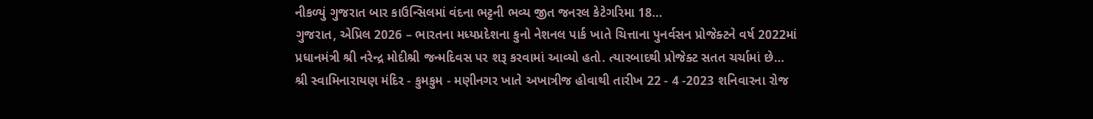નીકળ્યું ગુજરાત બાર કાઉન્સિલમાં વંદના ભટ્ટની ભવ્ય જીત જનરલ કેટેગરિમા 18…
ગુજરાત, એપ્રિલ 2026 – ભારતના મધ્યપ્રદેશના કુનો નેશનલ પાર્ક ખાતે ચિત્તાના પુનર્વસન પ્રોજેક્ટને વર્ષ 2022માં પ્રધાનમંત્રી શ્રી નરેન્દ્ર મોદીશ્રી જન્મદિવસ પર શરૂ કરવામાં આવ્યો હતો. ત્યારબાદથી પ્રોજેક્ટ સતત ચર્ચામાં છે…
શ્રી સ્વામિનારાયણ મંદિર - કુમકુમ - મણીનગર ખાતે અખાત્રીજ હોવાથી તારીખ 22 - 4 -2023 શનિવારના રોજ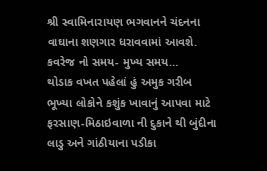શ્રી સ્વામિનારાયણ ભગવાનને ચંદનના વાઘાના શણગાર ધરાવવામાં આવશે. કવરેજ નો સમય- મુખ્ય સમય…
થોડાક વખત પહેલાં હું અમુક ગરીબ ભૂખ્યા લોકોને કશુંક ખાવાનું આપવા માટે ફરસાણ-મિઠાઇવાળા ની દુકાને થી બુંદીના લાડુ અને ગાંઠીયાના પડીકા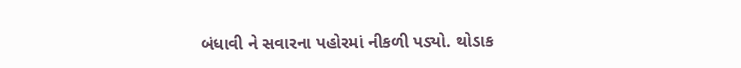બંધાવી ને સવારના પહોરમાં નીકળી પડ્યો. થોડાક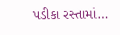પડીકા રસ્તામાં…